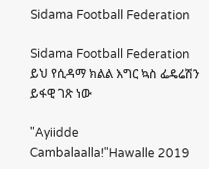Sidama Football Federation

Sidama Football Federation ይህ የሲዳማ ክልል እግር ኳስ ፌዴሬሽን ይፋዊ ገጽ ነው

"Ayiidde Cambalaalla!"Hawalle 2019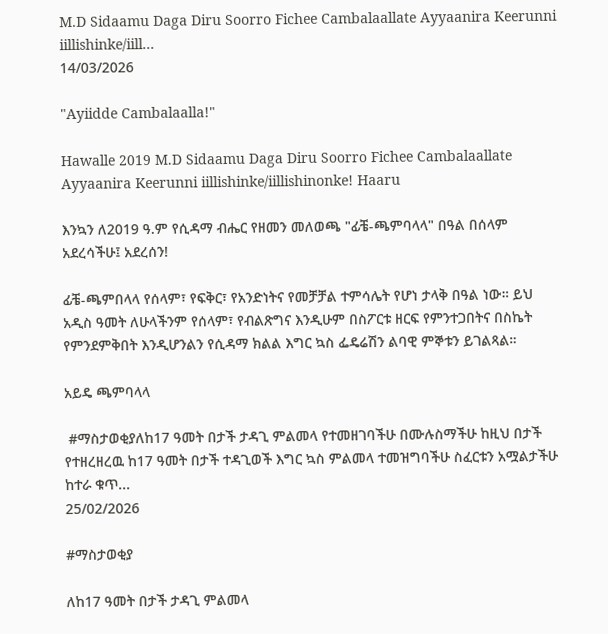M.D Sidaamu Daga Diru Soorro Fichee Cambalaallate Ayyaanira Keerunni iillishinke/iill...
14/03/2026

"Ayiidde Cambalaalla!"

Hawalle 2019 M.D Sidaamu Daga Diru Soorro Fichee Cambalaallate Ayyaanira Keerunni iillishinke/iillishinonke! Haaru

እንኳን ለ2019 ዓ.ም የሲዳማ ብሔር የዘመን መለወጫ "ፊቼ-ጫምባላላ" በዓል በሰላም አደረሳችሁ፤ አደረሰን!

ፊቼ-ጫምበላላ የሰላም፣ የፍቅር፣ የአንድነትና የመቻቻል ተምሳሌት የሆነ ታላቅ በዓል ነው። ይህ አዲስ ዓመት ለሁላችንም የሰላም፣ የብልጽግና እንዲሁም በስፖርቱ ዘርፍ የምንተጋበትና በስኬት የምንደምቅበት እንዲሆንልን የሲዳማ ክልል እግር ኳስ ፌዴሬሽን ልባዊ ምኞቱን ይገልጻል።

አይዴ ጫምባላላ

 #ማስታወቂያለከ17 ዓመት በታች ታዳጊ ምልመላ የተመዘገባችሁ በሙሉስማችሁ ከዚህ በታች የተዘረዘረዉ ከ17 ዓመት በታች ተዳጊወች እግር ኳስ ምልመላ ተመዝግባችሁ ስፈርቱን አሟልታችሁ ከተራ ቁጥ...
25/02/2026

#ማስታወቂያ

ለከ17 ዓመት በታች ታዳጊ ምልመላ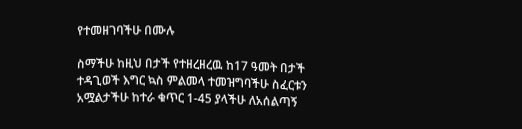የተመዘገባችሁ በሙሉ

ስማችሁ ከዚህ በታች የተዘረዘረዉ ከ17 ዓመት በታች ተዳጊወች እግር ኳስ ምልመላ ተመዝግባችሁ ስፈርቱን አሟልታችሁ ከተራ ቁጥር 1-45 ያላችሁ ለአሰልጣኝ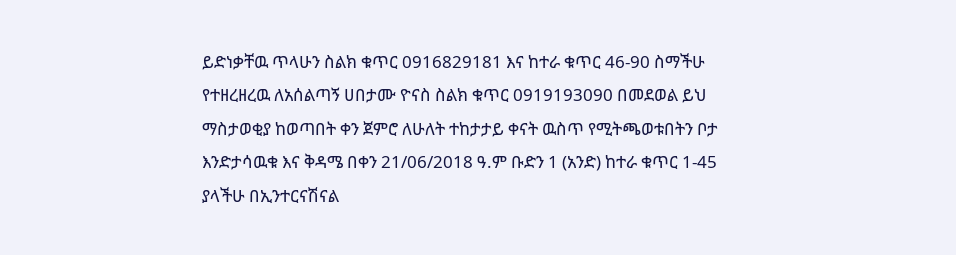ይድነቃቸዉ ጥላሁን ስልክ ቁጥር 0916829181 እና ከተራ ቁጥር 46-90 ስማችሁ የተዘረዘረዉ ለአሰልጣኝ ሀበታሙ ዮናስ ስልክ ቁጥር 0919193090 በመደወል ይህ ማስታወቂያ ከወጣበት ቀን ጀምሮ ለሁለት ተከታታይ ቀናት ዉስጥ የሚትጫወቱበትን ቦታ እንድታሳዉቁ እና ቅዳሜ በቀን 21/06/2018 ዓ.ም ቡድን 1 (አንድ) ከተራ ቁጥር 1-45 ያላችሁ በኢንተርናሽናል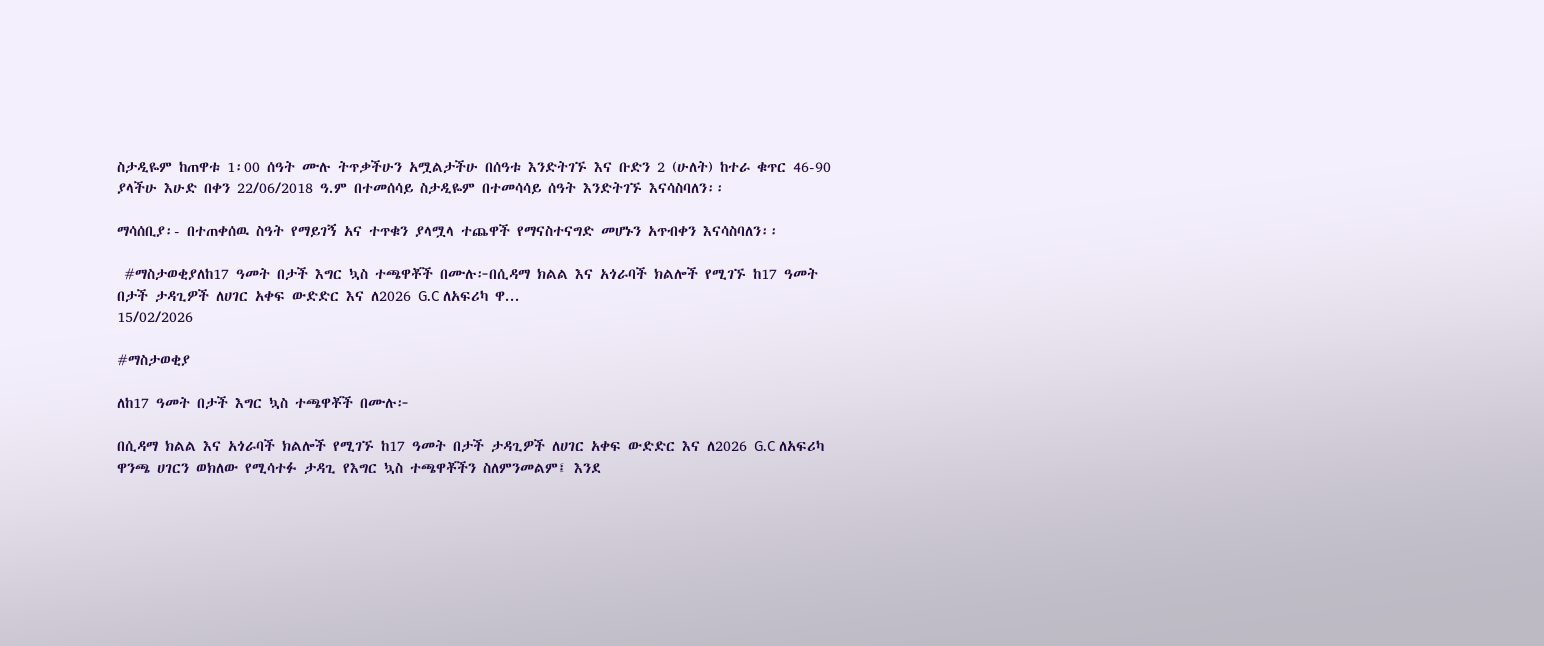ስታዲዬም ከጠዋቱ 1፡00 ሰዓት ሙሉ ትጥቃችሁን አሟልታችሁ በሰዓቱ እንድትገኙ እና ቡድን 2 (ሁለት) ከተራ ቁጥር 46-90 ያላችሁ እሁድ በቀን 22/06/2018 ዓ.ም በተመሰሳይ ስታዲዬም በተመሳሳይ ሰዓት እንድትገኙ እናሳስባለን፡፡

ማሳሰቢያ፡- በተጠቀሰዉ ስዓት የማይገኝ አና ተጥቁን ያላሟላ ተጨዋች የማናስተናግድ መሆኑን አጥብቀን እናሳስባለን፡፡

 #ማስታወቂያለከ17 ዓመት በታች እግር ኳስ ተጫዋቾች በሙሉ፦በሲዳማ ክልል እና አጎራባች ክልሎች የሚገኙ ከ17 ዓመት በታች ታዳጊዎች ለሀገር አቀፍ ውድድር እና ለ2026 G.C ለአፍሪካ ዋ...
15/02/2026

#ማስታወቂያ

ለከ17 ዓመት በታች እግር ኳስ ተጫዋቾች በሙሉ፦

በሲዳማ ክልል እና አጎራባች ክልሎች የሚገኙ ከ17 ዓመት በታች ታዳጊዎች ለሀገር አቀፍ ውድድር እና ለ2026 G.C ለአፍሪካ ዋንጫ ሀገርን ወክለው የሚሳተፉ ታዳጊ የእግር ኳስ ተጫዋቾችን ስለምንመልም፤ እንደ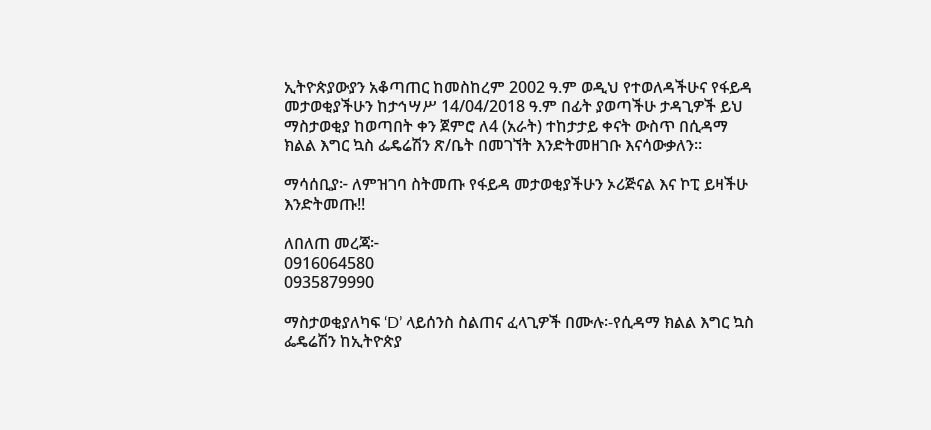ኢትዮጵያውያን አቆጣጠር ከመስከረም 2002 ዓ.ም ወዲህ የተወለዳችሁና የፋይዳ መታወቂያችሁን ከታኅሣሥ 14/04/2018 ዓ.ም በፊት ያወጣችሁ ታዳጊዎች ይህ ማስታወቂያ ከወጣበት ቀን ጀምሮ ለ4 (አራት) ተከታታይ ቀናት ውስጥ በሲዳማ ክልል እግር ኳስ ፌዴሬሽን ጽ/ቤት በመገኘት እንድትመዘገቡ እናሳውቃለን።

ማሳሰቢያ፦ ለምዝገባ ስትመጡ የፋይዳ መታወቂያችሁን ኦሪጅናል እና ኮፒ ይዛችሁ እንድትመጡ!!

ለበለጠ መረጃ፦
0916064580
0935879990

ማስታወቂያለካፍ ‘D’ ላይሰንስ ስልጠና ፈላጊዎች በሙሉ፡-የሲዳማ ክልል እግር ኳስ ፌዴሬሽን ከኢትዮጵያ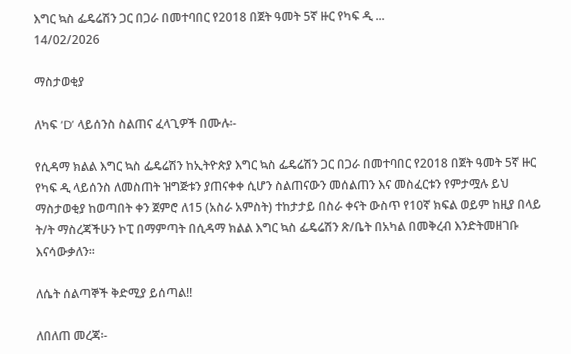እግር ኳስ ፌዴሬሽን ጋር በጋራ በመተባበር የ2018 በጀት ዓመት 5ኛ ዙር የካፍ ዲ ...
14/02/2026

ማስታወቂያ

ለካፍ ‘D’ ላይሰንስ ስልጠና ፈላጊዎች በሙሉ፡-

የሲዳማ ክልል እግር ኳስ ፌዴሬሽን ከኢትዮጵያ እግር ኳስ ፌዴሬሽን ጋር በጋራ በመተባበር የ2018 በጀት ዓመት 5ኛ ዙር የካፍ ዲ ላይሰንስ ለመስጠት ዝግጅቱን ያጠናቀቀ ሲሆን ስልጠናውን መሰልጠን እና መስፈርቱን የምታሟሉ ይህ ማስታወቂያ ከወጣበት ቀን ጀምሮ ለ15 (አስራ አምስት) ተከታታይ በስራ ቀናት ውስጥ የ10ኛ ክፍል ወይም ከዚያ በላይ ት/ት ማስረጃችሁን ኮፒ በማምጣት በሲዳማ ክልል እግር ኳስ ፌዴሬሽን ጽ/ቤት በአካል በመቅረብ እንድትመዘገቡ እናሳውቃለን፡፡

ለሴት ሰልጣኞች ቅድሚያ ይሰጣል!!

ለበለጠ መረጃ፡-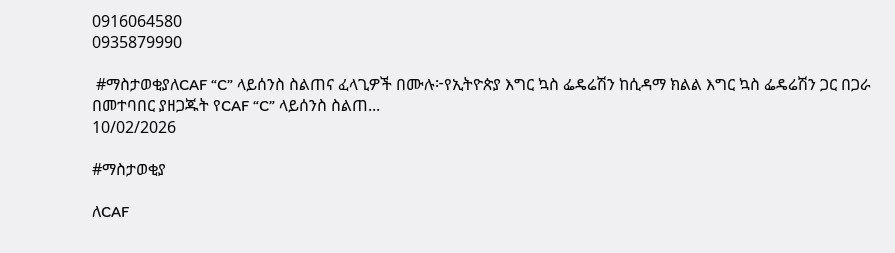0916064580
0935879990

 #ማስታወቂያለCAF “C” ላይሰንስ ስልጠና ፈላጊዎች በሙሉ፦የኢትዮጵያ እግር ኳስ ፌዴሬሽን ከሲዳማ ክልል እግር ኳስ ፌዴሬሽን ጋር በጋራ በመተባበር ያዘጋጁት የCAF “C” ላይሰንስ ስልጠ...
10/02/2026

#ማስታወቂያ

ለCAF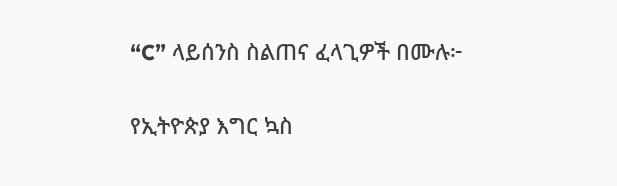“C” ላይሰንስ ስልጠና ፈላጊዎች በሙሉ፦

የኢትዮጵያ እግር ኳስ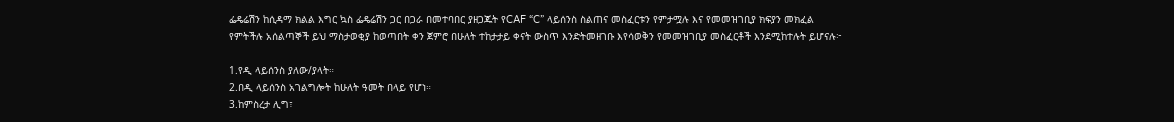ፌዴሬሽን ከሲዳማ ክልል እግር ኳስ ፌዴሬሽን ጋር በጋራ በመተባበር ያዘጋጁት የCAF “C” ላይሰንስ ስልጠና መስፈርቱን የምታሟሉ እና የመመዝገቢያ ክፍያን መክፈል የምትችሉ አሰልጣኞች ይህ ማስታወቂያ ከወጣበት ቀን ጀምሮ በሁለት ተከታታይ ቀናት ውስጥ እንድትመዘገቡ እየሳወቅን የመመዝገቢያ መስፈርቶች እንደሚከተሉት ይሆናሉ፦

1.የዲ ላይሰንስ ያለው/ያላት።
2.በዲ ላይሰንስ አገልግሎት ከሁለት ዓመት በላይ የሆነ።
3.ከምስረታ ሊግ፣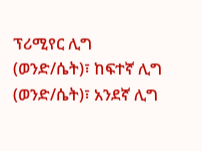ፕሪሚየር ሊግ (ወንድ/ሴት)፣ ከፍተኛ ሊግ (ወንድ/ሴት)፣ አንደኛ ሊግ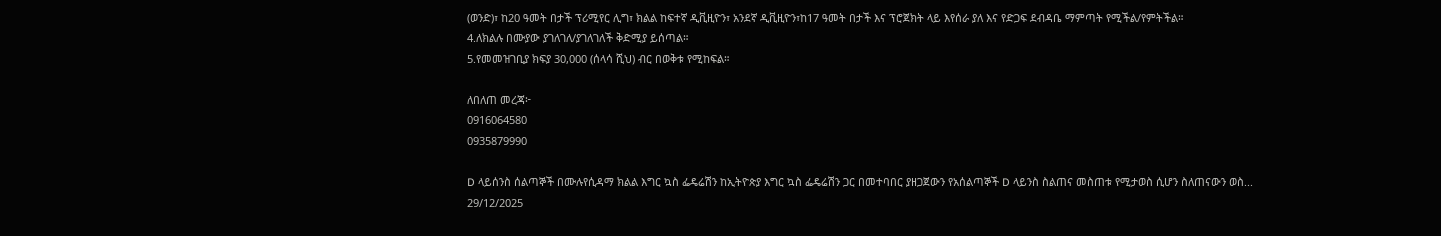(ወንድ)፣ ከ20 ዓመት በታች ፕሪሚየር ሊግ፣ ክልል ከፍተኛ ዲቪዚዮን፣ አንደኛ ዲቪዚዮን፣ከ17 ዓመት በታች እና ፕሮጀክት ላይ እየሰራ ያለ እና የድጋፍ ደብዳቤ ማምጣት የሚችል/የምትችል።
4.ለክልሉ በሙያው ያገለገለ/ያገለገለች ቅድሚያ ይሰጣል።
5.የመመዝገቢያ ክፍያ 30,000 (ሰላሳ ሺህ) ብር በወቅቱ የሚከፍል።

ለበለጠ መረጃ፦
0916064580
0935879990

D ላይሰንስ ሰልጣኞች በሙሉየሲዳማ ክልል እግር ኳስ ፌዴሬሽን ከኢትዮጵያ እግር ኳስ ፌዴሬሽን ጋር በመተባበር ያዘጋጀውን የአሰልጣኞች D ላይንስ ስልጠና መስጠቱ የሚታወስ ሲሆን ስለጠናውን ወስ...
29/12/2025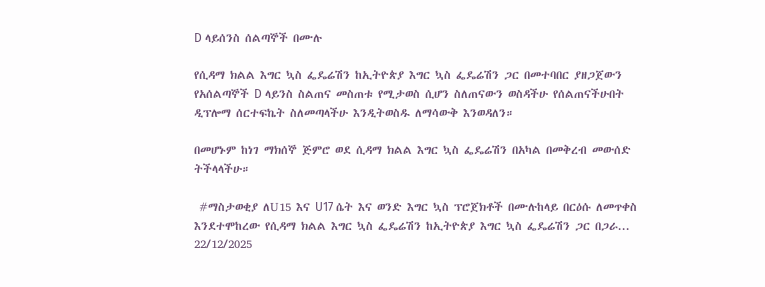D ላይሰንስ ሰልጣኞች በሙሉ

የሲዳማ ክልል እግር ኳስ ፌዴሬሽን ከኢትዮጵያ እግር ኳስ ፌዴሬሽን ጋር በመተባበር ያዘጋጀውን የአሰልጣኞች D ላይንስ ስልጠና መስጠቱ የሚታወስ ሲሆን ስለጠናውን ወስዳችሁ የሰልጠናችሁበት ዲፕሎማ ሰርተፍኬት ስለመጣላችሁ እንዲትወስዱ ለማሳውቅ እንወዳለን።

በመሆኑም ከነገ ማክሰኞ ጅምሮ ወደ ሲዳማ ክልል እግር ኳስ ፌዴሬሽን በአካል በመቅረብ መውሰድ ትችላላችሁ።

 #ማስታወቂያ ለU15 እና U17 ሴት እና ወንድ እግር ኳስ ፕሮጀክቶች በሙሉከላይ በርዕሱ ለመጥቀስ እንደተሞከረው የሲዳማ ክልል እግር ኳስ ፌዴሬሽን ከኢትዮጵያ እግር ኳስ ፌዴሬሽን ጋር በጋራ...
22/12/2025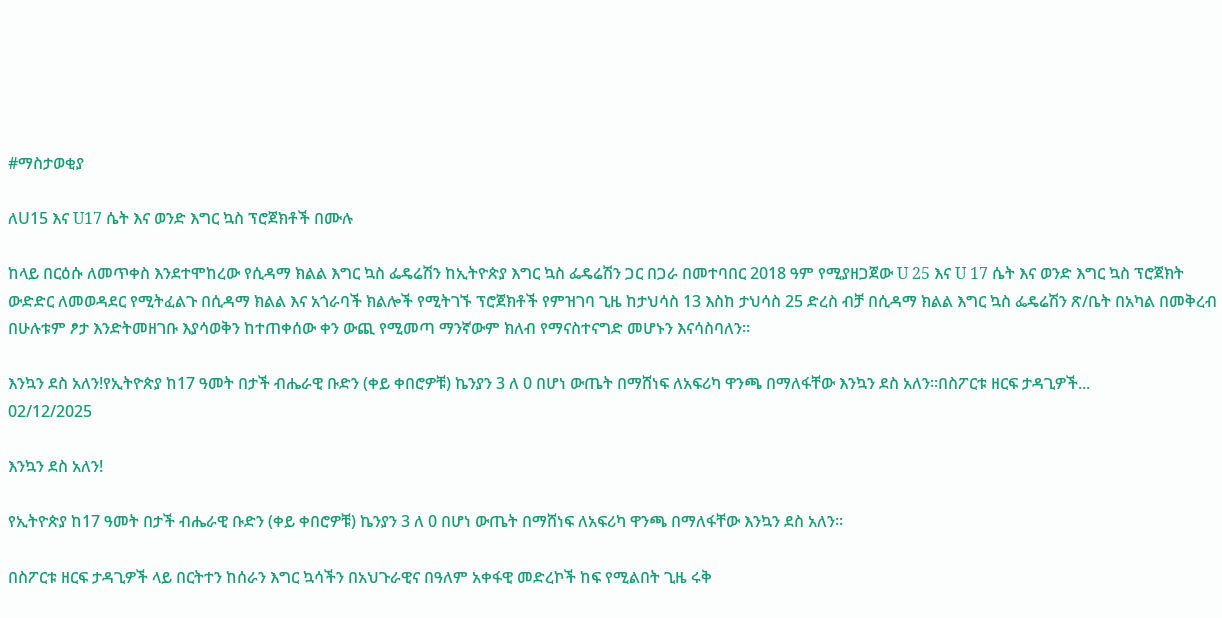#ማስታወቂያ

ለU15 እና U17 ሴት እና ወንድ እግር ኳስ ፕሮጀክቶች በሙሉ

ከላይ በርዕሱ ለመጥቀስ እንደተሞከረው የሲዳማ ክልል እግር ኳስ ፌዴሬሽን ከኢትዮጵያ እግር ኳስ ፌዴሬሽን ጋር በጋራ በመተባበር 2018 ዓም የሚያዘጋጀው U 25 እና U 17 ሴት እና ወንድ እግር ኳስ ፕሮጀክት ውድድር ለመወዳደር የሚትፈልጉ በሲዳማ ክልል እና አጎራባች ክልሎች የሚትገኙ ፕሮጀክቶች የምዝገባ ጊዜ ከታህሳስ 13 እስከ ታህሳስ 25 ድረስ ብቻ በሲዳማ ክልል እግር ኳስ ፌዴሬሽን ጽ/ቤት በአካል በመቅረብ በሁሉቱም ፆታ እንድትመዘገቡ እያሳወቅን ከተጠቀሰው ቀን ውጪ የሚመጣ ማንኛውም ክለብ የማናስተናግድ መሆኑን እናሳስባለን።

እንኳን ደስ አለን!የኢትዮጵያ ከ17 ዓመት በታች ብሔራዊ ቡድን (ቀይ ቀበሮዎቹ) ኬንያን 3 ለ 0 በሆነ ውጤት በማሸነፍ ለአፍሪካ ዋንጫ በማለፋቸው እንኳን ደስ አለን።በስፖርቱ ዘርፍ ታዳጊዎች...
02/12/2025

እንኳን ደስ አለን!

የኢትዮጵያ ከ17 ዓመት በታች ብሔራዊ ቡድን (ቀይ ቀበሮዎቹ) ኬንያን 3 ለ 0 በሆነ ውጤት በማሸነፍ ለአፍሪካ ዋንጫ በማለፋቸው እንኳን ደስ አለን።

በስፖርቱ ዘርፍ ታዳጊዎች ላይ በርትተን ከሰራን እግር ኳሳችን በአህጉራዊና በዓለም አቀፋዊ መድረኮች ከፍ የሚልበት ጊዜ ሩቅ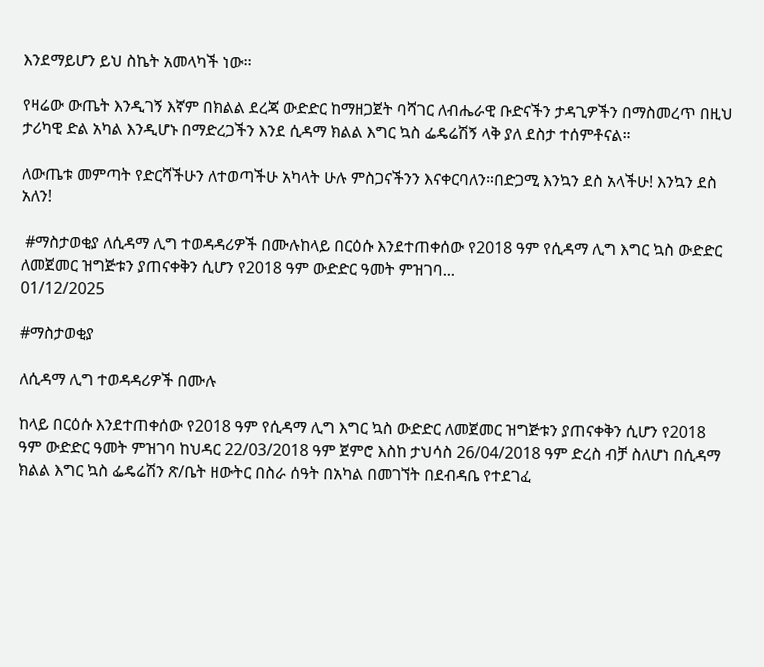እንደማይሆን ይህ ስኬት አመላካች ነው፡፡

የዛሬው ውጤት እንዲገኝ እኛም በክልል ደረጃ ውድድር ከማዘጋጀት ባሻገር ለብሔራዊ ቡድናችን ታዳጊዎችን በማስመረጥ በዚህ ታሪካዊ ድል አካል እንዲሆኑ በማድረጋችን እንደ ሲዳማ ክልል እግር ኳስ ፌዴሬሽኝ ላቅ ያለ ደስታ ተሰምቶናል።

ለውጤቱ መምጣት የድርሻችሁን ለተወጣችሁ አካላት ሁሉ ምስጋናችንን እናቀርባለን።በድጋሚ እንኳን ደስ አላችሁ! እንኳን ደስ አለን!

 #ማስታወቂያ ለሲዳማ ሊግ ተወዳዳሪዎች በሙሉከላይ በርዕሱ እንደተጠቀሰው የ2018 ዓም የሲዳማ ሊግ እግር ኳስ ውድድር ለመጀመር ዝግጅቱን ያጠናቀቅን ሲሆን የ2018 ዓም ውድድር ዓመት ምዝገባ...
01/12/2025

#ማስታወቂያ

ለሲዳማ ሊግ ተወዳዳሪዎች በሙሉ

ከላይ በርዕሱ እንደተጠቀሰው የ2018 ዓም የሲዳማ ሊግ እግር ኳስ ውድድር ለመጀመር ዝግጅቱን ያጠናቀቅን ሲሆን የ2018 ዓም ውድድር ዓመት ምዝገባ ከህዳር 22/03/2018 ዓም ጀምሮ እስከ ታህሳስ 26/04/2018 ዓም ድረስ ብቻ ስለሆነ በሲዳማ ክልል እግር ኳስ ፌዴሬሽን ጽ/ቤት ዘውትር በስራ ሰዓት በአካል በመገኘት በደብዳቤ የተደገፈ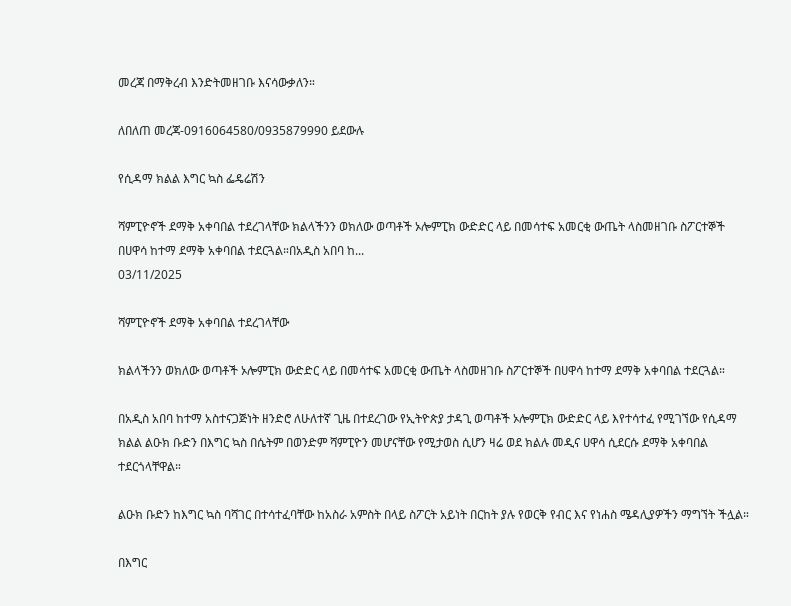መረጃ በማቅረብ እንድትመዘገቡ እናሳውቃለን።

ለበለጠ መረጃ-0916064580/0935879990 ይደውሉ

የሲዳማ ክልል እግር ኳስ ፌዴሬሽን

ሻምፒዮኖች ደማቅ አቀባበል ተደረገላቸው ክልላችንን ወክለው ወጣቶች ኦሎምፒክ ውድድር ላይ በመሳተፍ አመርቂ ውጤት ላስመዘገቡ ስፖርተኞች በሀዋሳ ከተማ ደማቅ አቀባበል ተደርጓል።በአዲስ አበባ ከ...
03/11/2025

ሻምፒዮኖች ደማቅ አቀባበል ተደረገላቸው

ክልላችንን ወክለው ወጣቶች ኦሎምፒክ ውድድር ላይ በመሳተፍ አመርቂ ውጤት ላስመዘገቡ ስፖርተኞች በሀዋሳ ከተማ ደማቅ አቀባበል ተደርጓል።

በአዲስ አበባ ከተማ አስተናጋጅነት ዘንድሮ ለሁለተኛ ጊዜ በተደረገው የኢትዮጵያ ታዳጊ ወጣቶች ኦሎምፒክ ውድድር ላይ እየተሳተፈ የሚገኘው የሲዳማ ክልል ልዑክ ቡድን በእግር ኳስ በሴትም በወንድም ሻምፒዮን መሆናቸው የሚታወስ ሲሆን ዛሬ ወደ ክልሉ መዲና ሀዋሳ ሲደርሱ ደማቅ አቀባበል ተደርጎላቸዋል።

ልዑክ ቡድን ከእግር ኳስ ባሻገር በተሳተፈባቸው ከአስራ አምስት በላይ ስፖርት አይነት በርከት ያሉ የወርቅ የብር እና የነሐስ ሜዳሊያዎችን ማግኘት ችሏል።

በእግር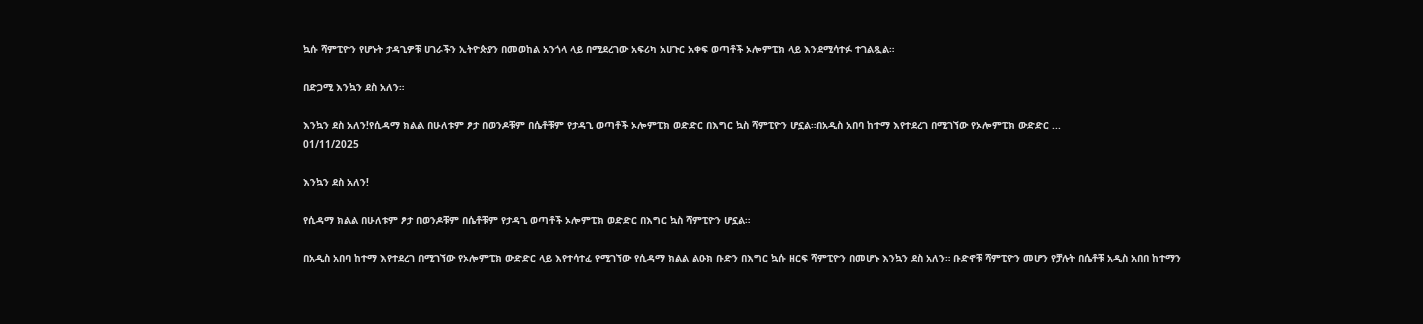ኳሱ ሻምፒዮን የሆኑት ታዳጊዎቹ ሀገራችን ኢትዮጵያን በመወከል አንጎላ ላይ በሚደረገው አፍሪካ አሀጉር አቀፍ ወጣቶች ኦሎምፒክ ላይ እንደሚሳተፉ ተገልጿል።

በድጋሚ እንኳን ደስ አለን።

እንኳን ደስ አለን!የሲዳማ ክልል በሁለቱም ፆታ በወንዶቹም በሴቶቹም የታዳጊ ወጣቶች ኦሎምፒክ ወድድር በእግር ኳስ ሻምፒዮን ሆኗል።በአዲስ አበባ ከተማ እየተደረገ በሚገኘው የኦሎምፒክ ውድድር ...
01/11/2025

እንኳን ደስ አለን!

የሲዳማ ክልል በሁለቱም ፆታ በወንዶቹም በሴቶቹም የታዳጊ ወጣቶች ኦሎምፒክ ወድድር በእግር ኳስ ሻምፒዮን ሆኗል።

በአዲስ አበባ ከተማ እየተደረገ በሚገኘው የኦሎምፒክ ውድድር ላይ እየተሳተፈ የሚገኘው የሲዳማ ክልል ልዑክ ቡድን በእግር ኳሱ ዘርፍ ሻምፒዮን በመሆኑ እንኳን ደስ አለን። ቡድኖቹ ሻምፒዮን መሆን የቻሉት በሴቶቹ አዲስ አበበ ከተማን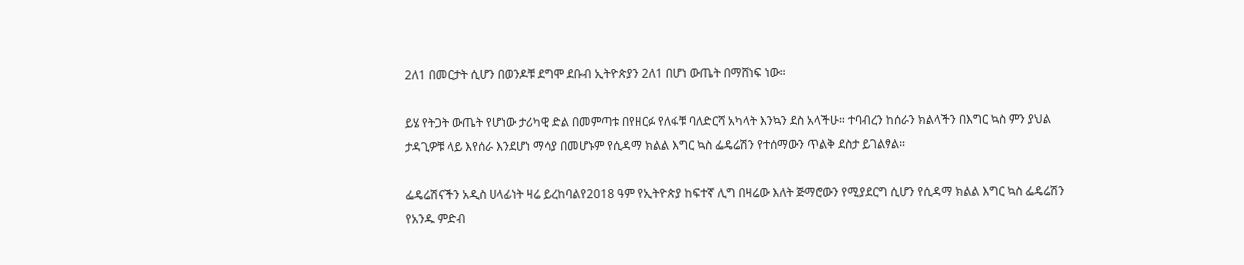2ለ1 በመርታት ሲሆን በወንዶቹ ደግሞ ደቡብ ኢትዮጵያን 2ለ1 በሆነ ውጤት በማሸነፍ ነው።

ይሄ የትጋት ውጤት የሆነው ታሪካዊ ድል በመምጣቱ በየዘርፉ የለፋቹ ባለድርሻ አካላት እንኳን ደስ አላችሁ። ተባብረን ከሰራን ክልላችን በእግር ኳስ ምን ያህል ታዳጊዎቹ ላይ እየሰራ እንደሆነ ማሳያ በመሆኑም የሲዳማ ክልል እግር ኳስ ፌዴሬሽን የተሰማውን ጥልቅ ደስታ ይገልፃል።

ፌዴሬሽናችን አዲስ ሀላፊነት ዛሬ ይረከባልየ2018 ዓም የኢትዮጵያ ከፍተኛ ሊግ በዛሬው እለት ጅማሮውን የሚያደርግ ሲሆን የሲዳማ ክልል እግር ኳስ ፌዴሬሽን የአንዱ ምድብ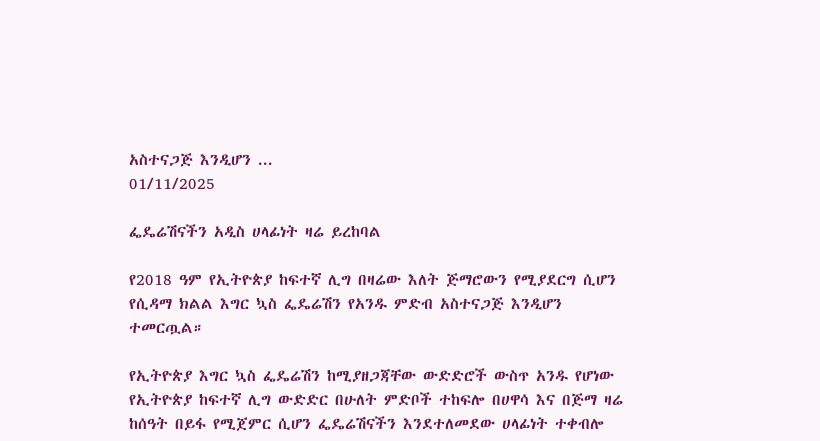አስተናጋጅ እንዲሆን ...
01/11/2025

ፌዴሬሽናችን አዲስ ሀላፊነት ዛሬ ይረከባል

የ2018 ዓም የኢትዮጵያ ከፍተኛ ሊግ በዛሬው እለት ጅማሮውን የሚያደርግ ሲሆን የሲዳማ ክልል እግር ኳስ ፌዴሬሽን የአንዱ ምድብ አስተናጋጅ እንዲሆን ተመርጧል።

የኢትዮጵያ እግር ኳስ ፌዴሬሽን ከሚያዘጋጃቸው ውድድሮች ውስጥ አንዱ የሆነው የኢትዮጵያ ከፍተኛ ሊግ ውድድር በሁለት ምድቦች ተከፍሎ በሀዋሳ እና በጅማ ዛሬ ከሰዓት በይፋ የሚጀምር ሲሆን ፌዴሬሽናችን እንደተለመደው ሀላፊነት ተቀብሎ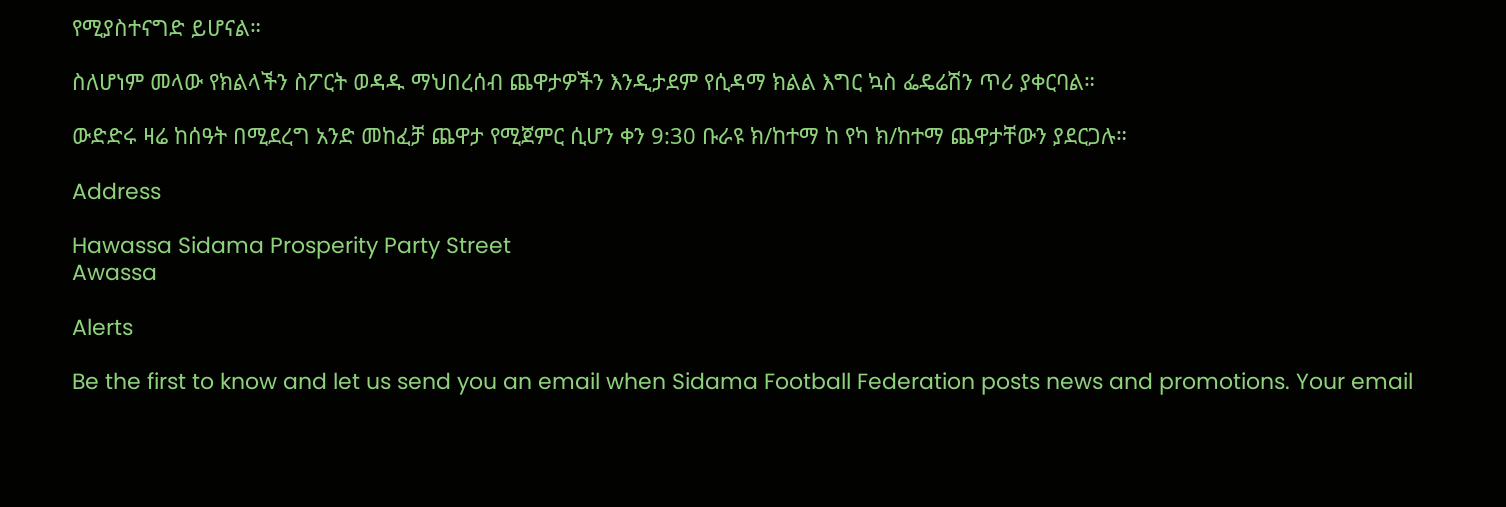የሚያስተናግድ ይሆናል።

ስለሆነም መላው የክልላችን ስፖርት ወዳዱ ማህበረሰብ ጨዋታዎችን እንዲታደም የሲዳማ ክልል እግር ኳስ ፌዴሬሽን ጥሪ ያቀርባል።

ውድድሩ ዛሬ ከሰዓት በሚደረግ አንድ መከፈቻ ጨዋታ የሚጀምር ሲሆን ቀን 9:30 ቡራዩ ክ/ከተማ ከ የካ ክ/ከተማ ጨዋታቸውን ያደርጋሉ።

Address

Hawassa Sidama Prosperity Party Street
Awassa

Alerts

Be the first to know and let us send you an email when Sidama Football Federation posts news and promotions. Your email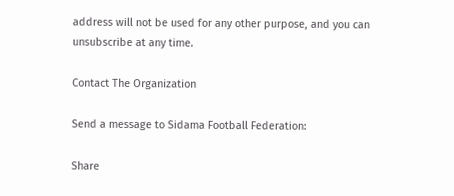address will not be used for any other purpose, and you can unsubscribe at any time.

Contact The Organization

Send a message to Sidama Football Federation:

Share